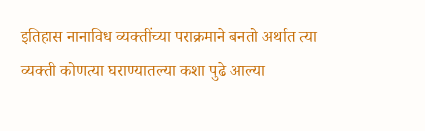इतिहास नानाविध व्यक्तींच्या पराक्रमाने बनतो अर्थात त्या व्यक्ती कोणत्या घराण्यातल्या कशा पुढे आल्या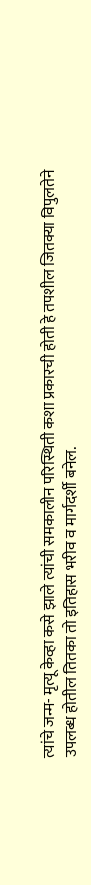त्यांचे जन्म- मृत्यू केव्हा कसे झाले त्यांची समकालीन परिस्थिती कशा प्रकारची होती हे तपशील जितक्या विपुलतेने उपलब्ध होतील तितका तो इतिहास भरीव व मार्गदर्शी बनेल.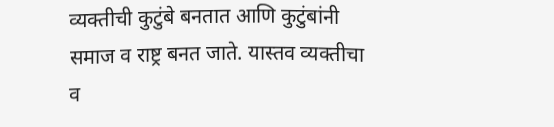व्यक्तीची कुटुंबे बनतात आणि कुटुंबांनी समाज व राष्ट्र बनत जाते. यास्तव व्यक्तीचा व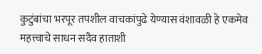कुटुंबांचा भरपूर तपशील वाचकांपुढे येण्यास वंशावळी हे एकमेव महत्त्वाचे साधन सदैव हाताशी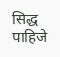सिद्ध पाहिजे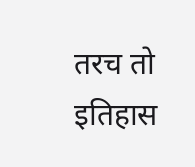तरच तो इतिहास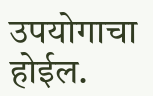उपयोगाचा होईल.